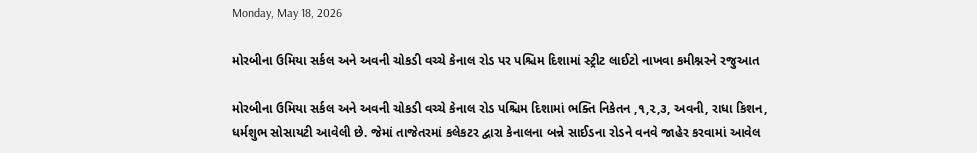Monday, May 18, 2026

મોરબીના ઉમિયા સર્કલ અને અવની ચોકડી વચ્ચે કેનાલ રોડ પર પશ્ચિમ દિશામાં સ્ટ્રીટ લાઈટો નાખવા કમીશ્નરને રજુઆત

મોરબીના ઉમિયા સર્કલ અને અવની ચોકડી વચ્ચે કેનાલ રોડ પશ્ચિમ દિશામાં ભક્તિ નિકેતન ,૧,૨,૩, અવની, રાધા કિશન, ધર્મશુભ સોસાયટી આવેલી છે. જેમાં તાજેતરમાં કલેકટર દ્વારા કેનાલના બન્ને સાઈડના રોડને વનવે જાહેર કરવામાં આવેલ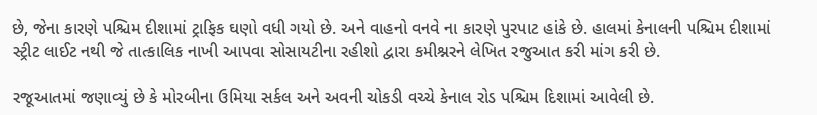છે, જેના કારણે પશ્ચિમ દીશામાં ટ્રાફિક ઘણો વધી ગયો છે. અને વાહનો વનવે ના કારણે પુરપાટ હાંકે છે. હાલમાં કેનાલની પશ્ચિમ દીશામાં સ્ટ્રીટ લાઈટ નથી જે તાત્કાલિક નાખી આપવા સોસાયટીના રહીશો દ્વારા કમીશ્નરને લેખિત રજુઆત કરી માંગ કરી છે.

રજૂઆતમાં જણાવ્યું છે કે મોરબીના ઉમિયા સર્કલ અને અવની ચોકડી વચ્ચે કેનાલ રોડ પશ્ચિમ દિશામાં આવેલી છે.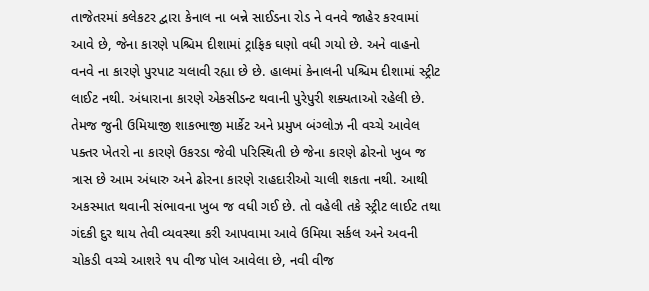તાજેતરમાં કલેકટર દ્વારા કેનાલ ના બન્ને સાઈડના રોડ ને વનવે જાહેર કરવામાં આવે છે, જેના કારણે પશ્ચિમ દીશામાં ટ્રાફિક ઘણો વધી ગયો છે. અને વાહનો વનવે ના કારણે પુરપાટ ચલાવી રહ્યા છે છે. હાલમાં કેનાલની પશ્ચિમ દીશામાં સ્ટ્રીટ લાઈટ નથી. અંધારાના કારણે એકસીડન્ટ થવાની પુરેપુરી શક્યતાઓ રહેલી છે. તેમજ જુની ઉમિયાજી શાકભાજી માર્કેટ અને પ્રમુખ બંગ્લોઝ ની વચ્ચે આવેલ પક્તર ખેતરો ના કારણે ઉકરડા જેવી પરિસ્થિતી છે જેના કારણે ઢોરનો ખુબ જ ત્રાસ છે આમ અંધારુ અને ઢોરના કારણે રાહદારીઓ ચાલી શકતા નથી. આથી અકસ્માત થવાની સંભાવના ખુબ જ વધી ગઈ છે. તો વહેલી તકે સ્ટ્રીટ લાઈટ તથા ગંદકી દુર થાય તેવી વ્યવસ્થા કરી આપવામા આવે ઉમિયા સર્કલ અને અવની ચોકડી વચ્ચે આશરે ૧૫ વીજ પોલ આવેલા છે, નવી વીજ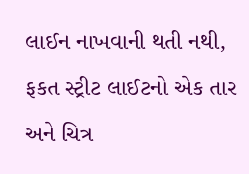લાઈન નાખવાની થતી નથી, ફકત સ્ટ્રીટ લાઈટનો એક તાર અને ચિત્ર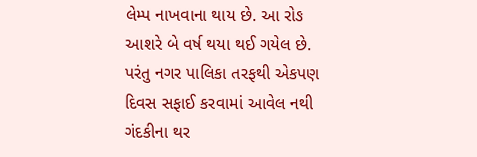લેમ્પ નાખવાના થાય છે. આ રોઙ આશરે બે વર્ષ થયા થઈ ગયેલ છે. પરંતુ નગર પાલિકા તરફથી એકપણ દિવસ સફાઈ કરવામાં આવેલ નથી ગંદકીના થર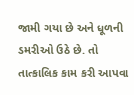જામી ગયા છે અને ધૂળની ડમરીઓ ઉઠે છે. તો તાત્કાલિક કામ કરી આપવા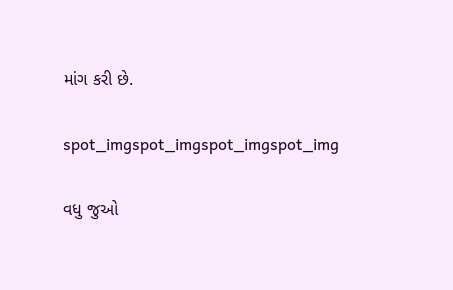માંગ કરી છે.

spot_imgspot_imgspot_imgspot_img

વધુ જુઓ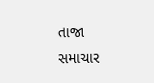તાજા સમાચાર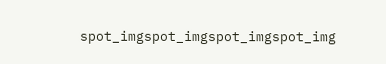spot_imgspot_imgspot_imgspot_img